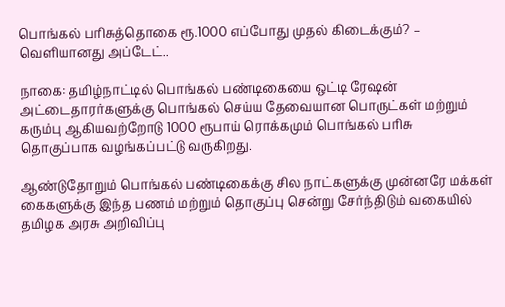பொங்கல் பரிசுத்தொகை ரூ.1000 எப்போது முதல் கிடைக்கும்? – வெளியானது அப்டேட்..

நாகை: தமிழ்நாட்டில் பொங்கல் பண்டிகையை ஒட்டி ரேஷன் அட்டைதாரர்களுக்கு பொங்கல் செய்ய தேவையான பொருட்கள் மற்றும் கரும்பு ஆகியவற்றோடு 1000 ரூபாய் ரொக்கமும் பொங்கல் பரிசு தொகுப்பாக வழங்கப்பட்டு வருகிறது.

ஆண்டுதோறும் பொங்கல் பண்டிகைக்கு சில நாட்களுக்கு முன்னரே மக்கள் கைகளுக்கு இந்த பணம் மற்றும் தொகுப்பு சென்று சேர்ந்திடும் வகையில் தமிழக அரசு அறிவிப்பு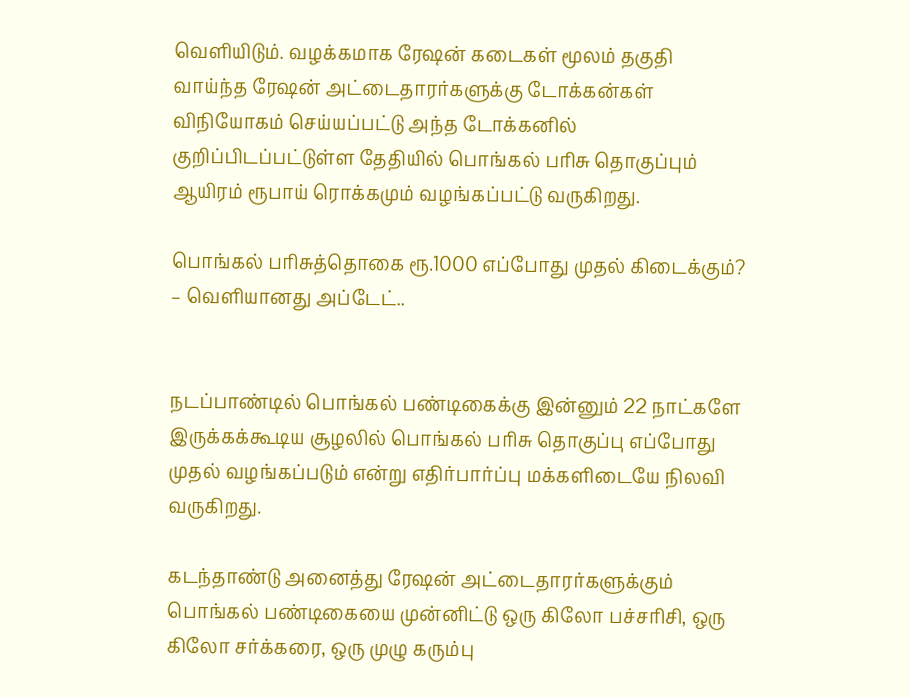வெளியிடும். வழக்கமாக ரேஷன் கடைகள் மூலம் தகுதி வாய்ந்த ரேஷன் அட்டைதாரர்களுக்கு டோக்கன்கள் விநியோகம் செய்யப்பட்டு அந்த டோக்கனில் குறிப்பிடப்பட்டுள்ள தேதியில் பொங்கல் பரிசு தொகுப்பும் ஆயிரம் ரூபாய் ரொக்கமும் வழங்கப்பட்டு வருகிறது.

பொங்கல் பரிசுத்தொகை ரூ.1000 எப்போது முதல் கிடைக்கும்? – வெளியானது அப்டேட்..


நடப்பாண்டில் பொங்கல் பண்டிகைக்கு இன்னும் 22 நாட்களே இருக்கக்கூடிய சூழலில் பொங்கல் பரிசு தொகுப்பு எப்போது முதல் வழங்கப்படும் என்று எதிர்பார்ப்பு மக்களிடையே நிலவி வருகிறது.

கடந்தாண்டு அனைத்து ரேஷன் அட்டைதாரர்களுக்கும் பொங்கல் பண்டிகையை முன்னிட்டு ஒரு கிலோ பச்சரிசி, ஒரு கிலோ சர்க்கரை, ஒரு முழு கரும்பு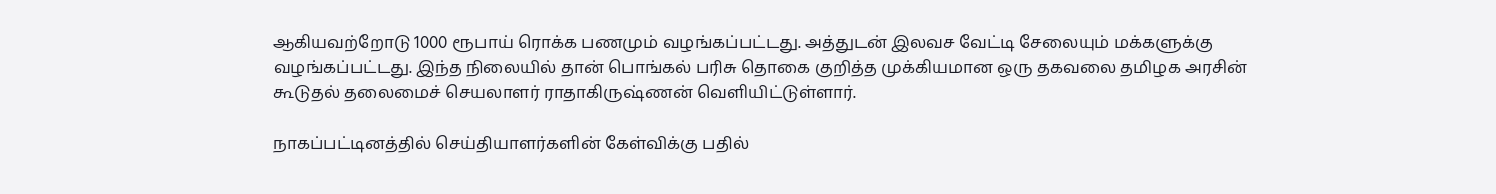ஆகியவற்றோடு 1000 ரூபாய் ரொக்க பணமும் வழங்கப்பட்டது. அத்துடன் இலவச வேட்டி சேலையும் மக்களுக்கு வழங்கப்பட்டது. இந்த நிலையில் தான் பொங்கல் பரிசு தொகை குறித்த முக்கியமான ஒரு தகவலை தமிழக அரசின் கூடுதல் தலைமைச் செயலாளர் ராதாகிருஷ்ணன் வெளியிட்டுள்ளார்.

நாகப்பட்டினத்தில் செய்தியாளர்களின் கேள்விக்கு பதில்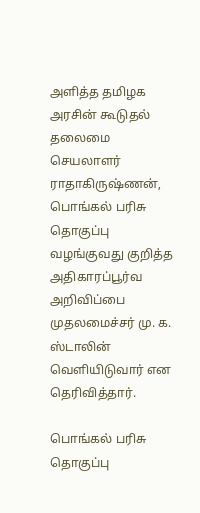அளித்த தமிழக அரசின் கூடுதல் தலைமை செயலாளர் ராதாகிருஷ்ணன், பொங்கல் பரிசு தொகுப்பு வழங்குவது குறித்த அதிகாரப்பூர்வ அறிவிப்பை முதலமைச்சர் மு. க. ஸ்டாலின் வெளியிடுவார் என தெரிவித்தார்.

பொங்கல் பரிசு தொகுப்பு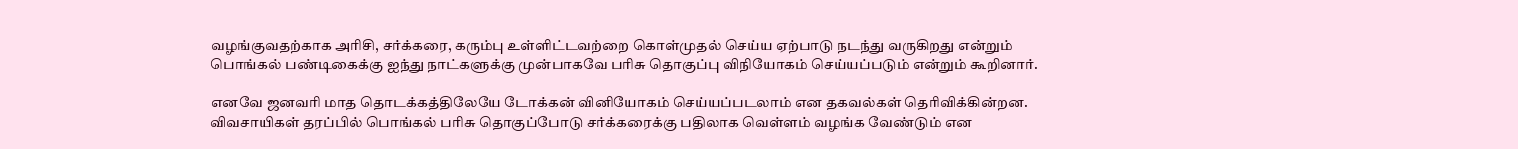வழங்குவதற்காக அரிசி, சர்க்கரை, கரும்பு உள்ளிட்டவற்றை கொள்முதல் செய்ய ஏற்பாடு நடந்து வருகிறது என்றும் பொங்கல் பண்டிகைக்கு ஐந்து நாட்களுக்கு முன்பாகவே பரிசு தொகுப்பு விநியோகம் செய்யப்படும் என்றும் கூறினார்.

எனவே ஜனவரி மாத தொடக்கத்திலேயே டோக்கன் வினியோகம் செய்யப்படலாம் என தகவல்கள் தெரிவிக்கின்றன. விவசாயிகள் தரப்பில் பொங்கல் பரிசு தொகுப்போடு சர்க்கரைக்கு பதிலாக வெள்ளம் வழங்க வேண்டும் என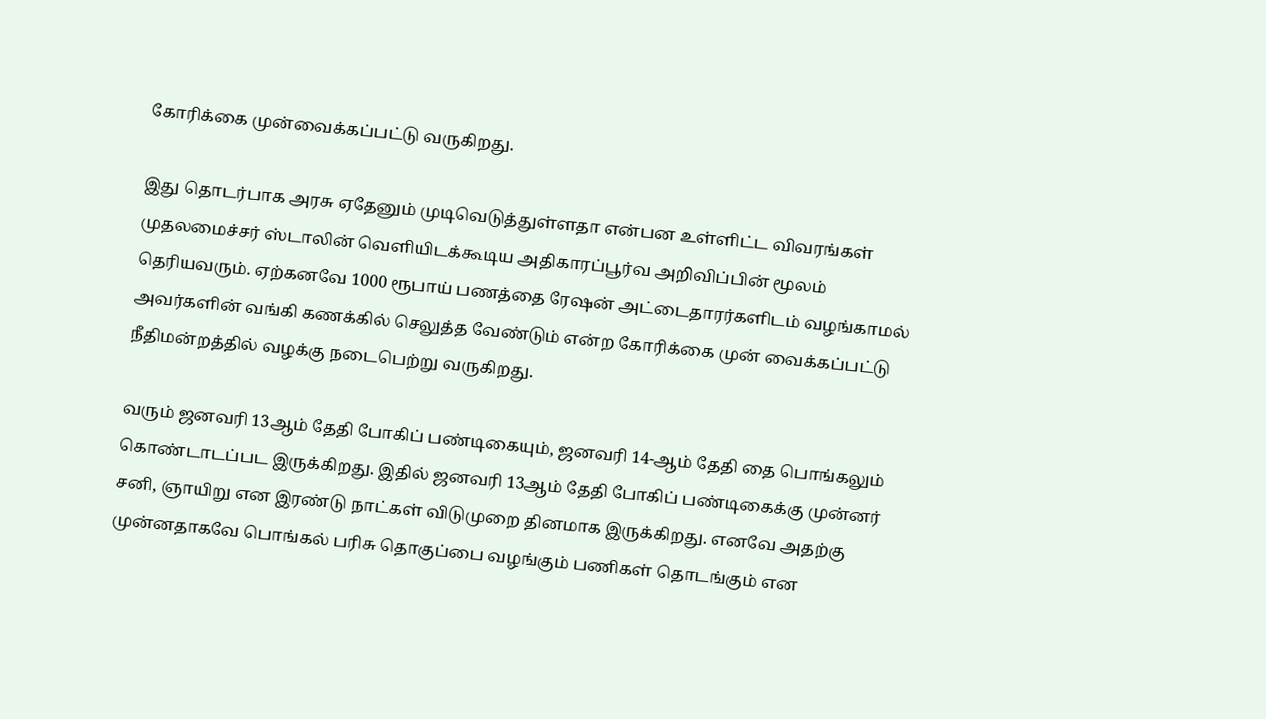கோரிக்கை முன்வைக்கப்பட்டு வருகிறது.

இது தொடர்பாக அரசு ஏதேனும் முடிவெடுத்துள்ளதா என்பன உள்ளிட்ட விவரங்கள் முதலமைச்சர் ஸ்டாலின் வெளியிடக்கூடிய அதிகாரப்பூர்வ அறிவிப்பின் மூலம் தெரியவரும். ஏற்கனவே 1000 ரூபாய் பணத்தை ரேஷன் அட்டைதாரர்களிடம் வழங்காமல் அவர்களின் வங்கி கணக்கில் செலுத்த வேண்டும் என்ற கோரிக்கை முன் வைக்கப்பட்டு நீதிமன்றத்தில் வழக்கு நடைபெற்று வருகிறது.

வரும் ஜனவரி 13ஆம் தேதி போகிப் பண்டிகையும், ஜனவரி 14-ஆம் தேதி தை பொங்கலும் கொண்டாடப்பட இருக்கிறது. இதில் ஜனவரி 13ஆம் தேதி போகிப் பண்டிகைக்கு முன்னர் சனி, ஞாயிறு என இரண்டு நாட்கள் விடுமுறை தினமாக இருக்கிறது. எனவே அதற்கு முன்னதாகவே பொங்கல் பரிசு தொகுப்பை வழங்கும் பணிகள் தொடங்கும் என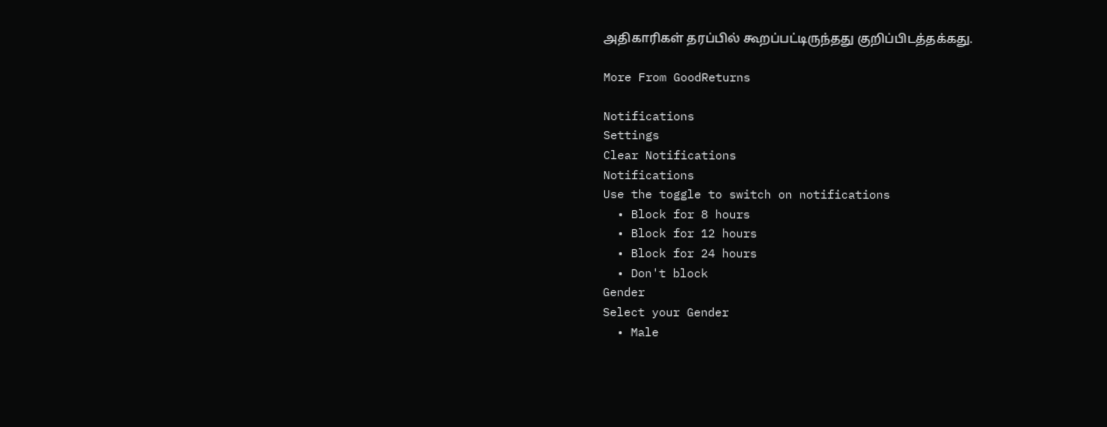அதிகாரிகள் தரப்பில் கூறப்பட்டிருந்தது குறிப்பிடத்தக்கது.

More From GoodReturns

Notifications
Settings
Clear Notifications
Notifications
Use the toggle to switch on notifications
  • Block for 8 hours
  • Block for 12 hours
  • Block for 24 hours
  • Don't block
Gender
Select your Gender
  • Male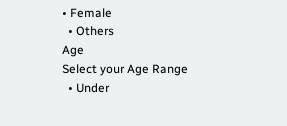• Female
  • Others
Age
Select your Age Range
  • Under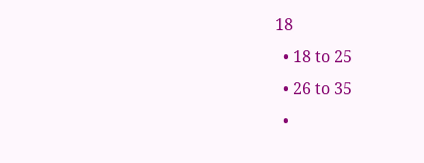18
  • 18 to 25
  • 26 to 35
  •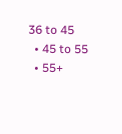36 to 45
  • 45 to 55
  • 55+